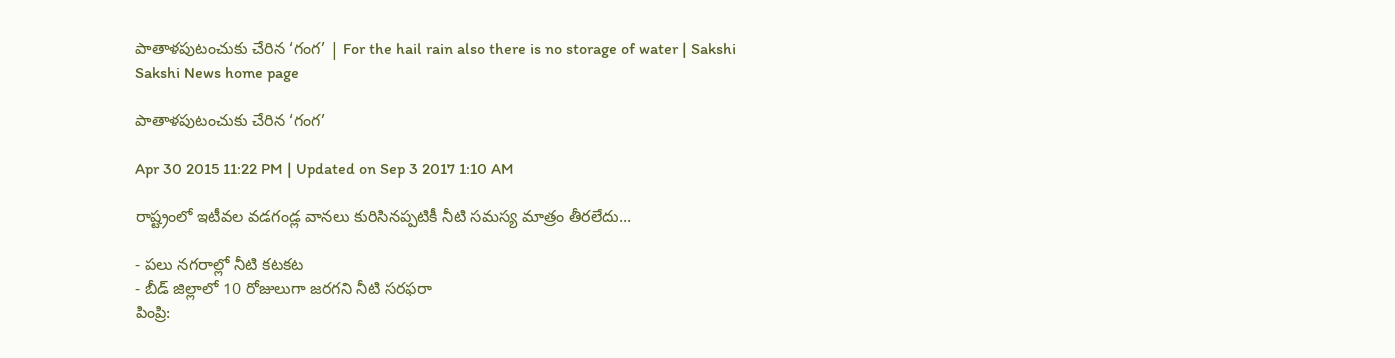పాతాళపుటంచుకు చేరిన ‘గంగ’ | For the hail rain also there is no storage of water | Sakshi
Sakshi News home page

పాతాళపుటంచుకు చేరిన ‘గంగ’

Apr 30 2015 11:22 PM | Updated on Sep 3 2017 1:10 AM

రాష్ట్రంలో ఇటీవల వడగండ్ల వానలు కురిసినప్పటికీ నీటి సమస్య మాత్రం తీరలేదు...

- పలు నగరాల్లో నీటి కటకట
- బీడ్ జిల్లాలో 10 రోజులుగా జరగని నీటి సరఫరా
పింప్రి: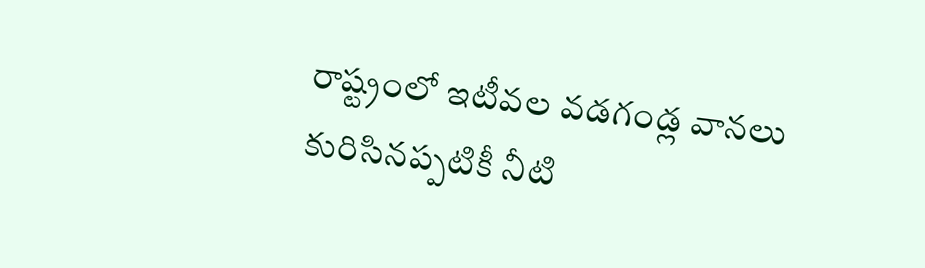రాష్ట్రంలో ఇటీవల వడగండ్ల వానలు కురిసినప్పటికీ నీటి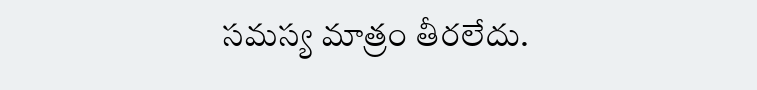సమస్య మాత్రం తీరలేదు.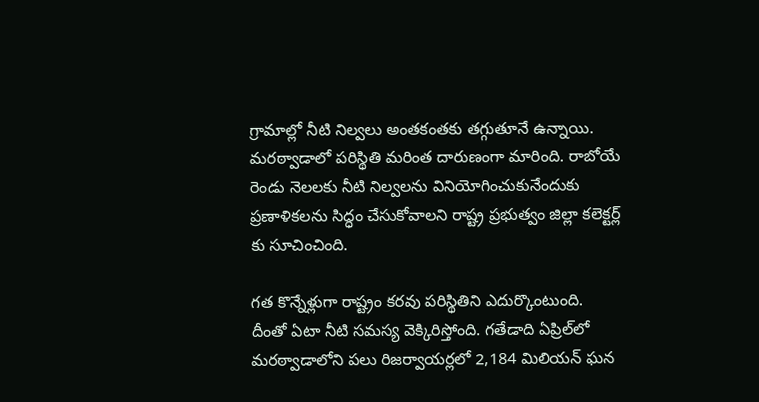గ్రామాల్లో నీటి నిల్వలు అంతకంతకు తగ్గుతూనే ఉన్నాయి. మరఠ్వాడాలో పరిస్థితి మరింత దారుణంగా మారింది. రాబోయే రెండు నెలలకు నీటి నిల్వలను వినియోగించుకునేందుకు ప్రణాళికలను సిద్ధం చేసుకోవాలని రాష్ట్ర ప్రభుత్వం జిల్లా కలెక్టర్ల్ కు సూచించింది.

గత కొన్నేళ్లుగా రాష్ట్రం కరవు పరిస్థితిని ఎదుర్కొంటుంది. దీంతో ఏటా నీటి సమస్య వెక్కిరిస్తోంది. గతేడాది ఏప్రిల్‌లో మరఠ్వాడాలోని పలు రిజర్వాయర్లలో 2,184 మిలియన్ ఘన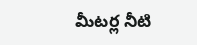మీటర్ల నీటి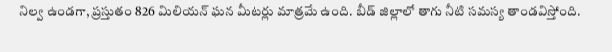నిల్వ ఉండగా, ప్రస్తుతం 826 మిలియన్ ఘన మీటర్లు మాత్రమే ఉంది. బీడ్ జిల్లాలో తాగు నీటి సమస్య తాండవిస్తోంది.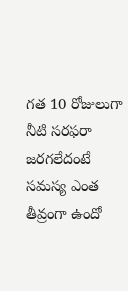గత 10 రోజులుగా నీటి సరఫరా జరగలేదంటే సమస్య ఎంత తీవ్రంగా ఉందో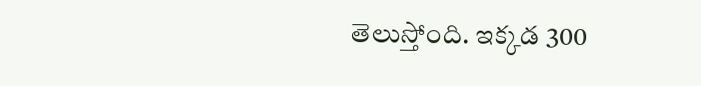తెలుస్తోంది. ఇక్కడ 300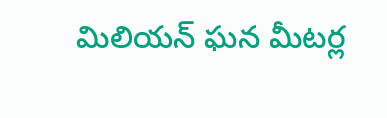మిలియన్ ఘన మీటర్ల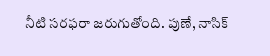నీటి సరఫరా జరుగుతోంది. పుణే, నాసిక్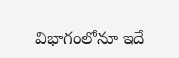విభాగంలోనూ ఇదే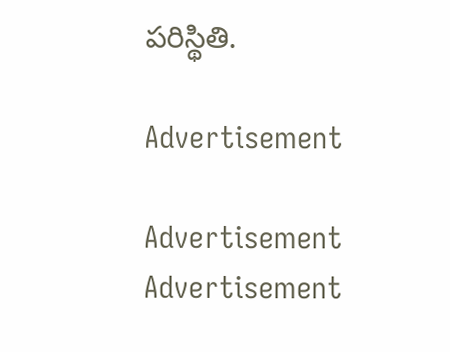పరిస్థితి.

Advertisement

Advertisement
Advertisement